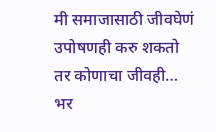मी समाजासाठी जीवघेणं उपोषणही करु शकतो तर कोणाचा जीवही… भर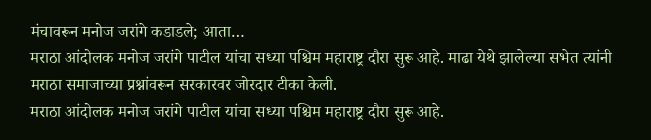मंचावरून मनोज जरांगे कडाडले; आता…
मराठा आंदोलक मनोज जरांगे पाटील यांचा सध्या पश्चिम महाराष्ट्र दौरा सुरू आहे. माढा येथे झालेल्या सभेत त्यांनी मराठा समाजाच्या प्रश्नांवरून सरकारवर जोरदार टीका केली.
मराठा आंदोलक मनोज जरांगे पाटील यांचा सध्या पश्चिम महाराष्ट्र दौरा सुरू आहे.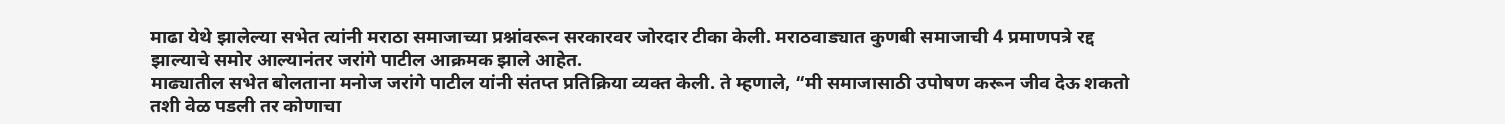माढा येथे झालेल्या सभेत त्यांनी मराठा समाजाच्या प्रश्नांवरून सरकारवर जोरदार टीका केली. मराठवाड्यात कुणबी समाजाची 4 प्रमाणपत्रे रद्द झाल्याचे समोर आल्यानंतर जरांगे पाटील आक्रमक झाले आहेत.
माढ्यातील सभेत बोलताना मनोज जरांगे पाटील यांनी संतप्त प्रतिक्रिया व्यक्त केली. ते म्हणाले, “मी समाजासाठी उपोषण करून जीव देऊ शकतो तशी वेळ पडली तर कोणाचा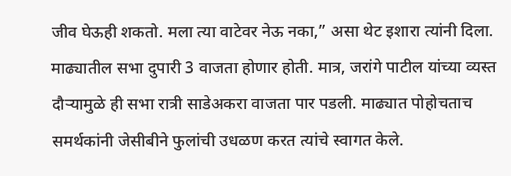जीव घेऊही शकतो. मला त्या वाटेवर नेऊ नका,” असा थेट इशारा त्यांनी दिला.
माढ्यातील सभा दुपारी 3 वाजता होणार होती. मात्र, जरांगे पाटील यांच्या व्यस्त दौऱ्यामुळे ही सभा रात्री साडेअकरा वाजता पार पडली. माढ्यात पोहोचताच समर्थकांनी जेसीबीने फुलांची उधळण करत त्यांचे स्वागत केले.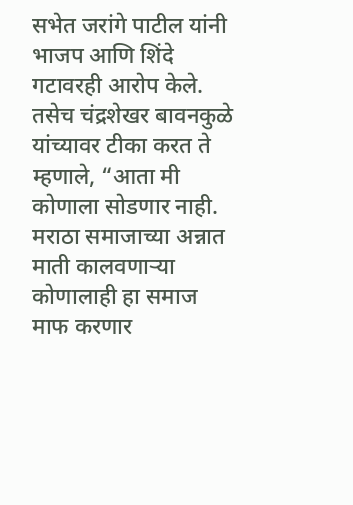सभेत जरांगे पाटील यांनी भाजप आणि शिंदे गटावरही आरोप केले. तसेच चंद्रशेखर बावनकुळे यांच्यावर टीका करत ते म्हणाले, “आता मी कोणाला सोडणार नाही. मराठा समाजाच्या अन्नात माती कालवणाऱ्या कोणालाही हा समाज माफ करणार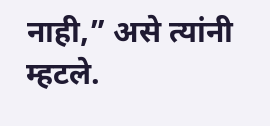नाही,” असे त्यांनी म्हटले.